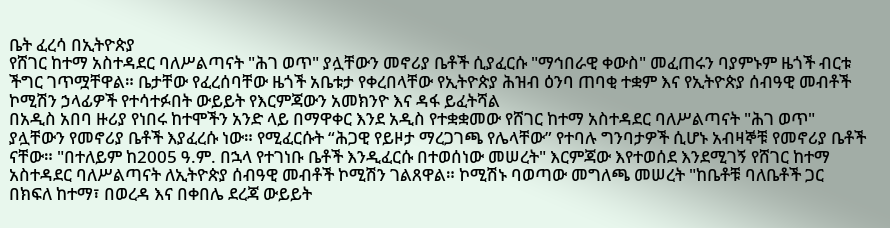ቤት ፈረሳ በኢትዮጵያ
የሸገር ከተማ አስተዳደር ባለሥልጣናት "ሕገ ወጥ" ያሏቸውን መኖሪያ ቤቶች ሲያፈርሱ "ማኅበራዊ ቀውስ" መፈጠሩን ባያምኑም ዜጎች ብርቱ ችግር ገጥሟቸዋል። ቤታቸው የፈረሰባቸው ዜጎች አቤቱታ የቀረበላቸው የኢትዮጵያ ሕዝብ ዕንባ ጠባቂ ተቋም እና የኢትዮጵያ ሰብዓዊ መብቶች ኮሚሽን ኃላፊዎች የተሳተፉበት ውይይት የእርምጃውን አመክንዮ እና ዳፋ ይፈትሻል
በአዲስ አበባ ዙሪያ የነበሩ ከተሞችን አንድ ላይ በማዋቀር እንደ አዲስ የተቋቋመው የሸገር ከተማ አስተዳደር ባለሥልጣናት "ሕገ ወጥ" ያሏቸውን የመኖሪያ ቤቶች እያፈረሱ ነው። የሚፈርሱት “ሕጋዊ የይዞታ ማረጋገጫ የሌላቸው” የተባሉ ግንባታዎች ሲሆኑ አብዛኞቹ የመኖሪያ ቤቶች ናቸው። "በተለይም ከ2005 ዓ.ም. በኋላ የተገነቡ ቤቶች እንዲፈርሱ በተወሰነው መሠረት" እርምጃው እየተወሰደ እንደሚገኝ የሸገር ከተማ አስተዳደር ባለሥልጣናት ለኢትዮጵያ ሰብዓዊ መብቶች ኮሚሽን ገልጸዋል። ኮሚሽኑ ባወጣው መግለጫ መሠረት "ከቤቶቹ ባለቤቶች ጋር በክፍለ ከተማ፣ በወረዳ እና በቀበሌ ደረጃ ውይይት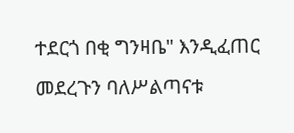ተደርጎ በቂ ግንዛቤ" እንዲፈጠር መደረጉን ባለሥልጣናቱ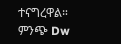ተናግረዋል።
ምንጭ Dw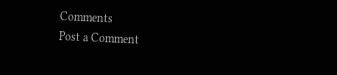Comments
Post a Comment